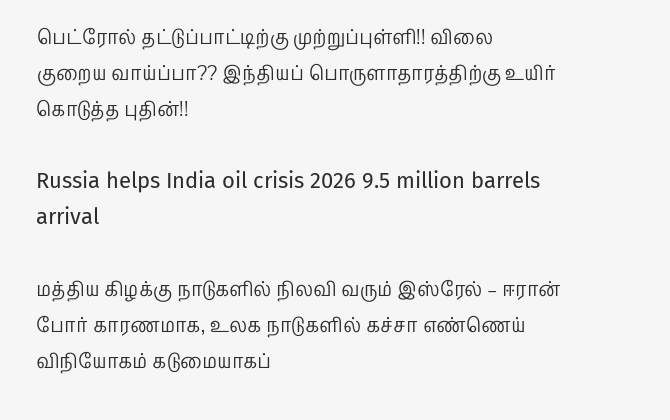பெட்ரோல் தட்டுப்பாட்டிற்கு முற்றுப்புள்ளி!! விலை குறைய வாய்ப்பா?? இந்தியப் பொருளாதாரத்திற்கு உயிர் கொடுத்த புதின்!!

Russia helps India oil crisis 2026 9.5 million barrels arrival

மத்திய கிழக்கு நாடுகளில் நிலவி வரும் இஸ்ரேல் – ஈரான் போர் காரணமாக, உலக நாடுகளில் கச்சா எண்ணெய் விநியோகம் கடுமையாகப்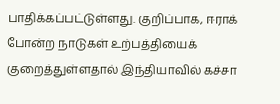பாதிக்கப்பட்டுள்ளது. குறிப்பாக, ஈராக் போன்ற நாடுகள் உற்பத்தியைக் குறைத்துள்ளதால் இந்தியாவில் கச்சா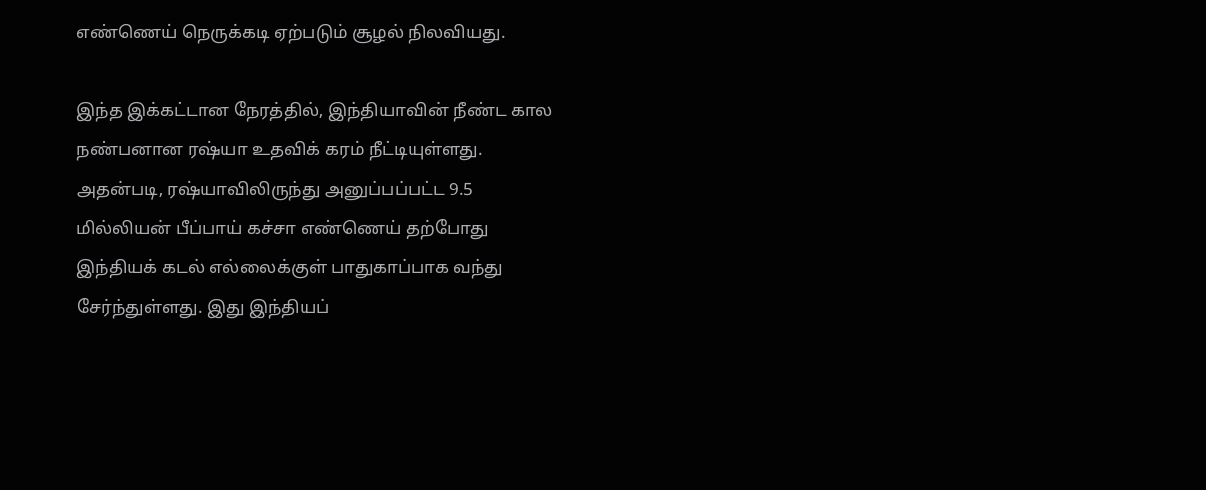எண்ணெய் நெருக்கடி ஏற்படும் சூழல் நிலவியது.

இந்த இக்கட்டான நேரத்தில், இந்தியாவின் நீண்ட கால நண்பனான ரஷ்யா உதவிக் கரம் நீட்டியுள்ளது. அதன்படி, ரஷ்யாவிலிருந்து அனுப்பப்பட்ட 9.5 மில்லியன் பீப்பாய் கச்சா எண்ணெய் தற்போது இந்தியக் கடல் எல்லைக்குள் பாதுகாப்பாக வந்து சேர்ந்துள்ளது. இது இந்தியப்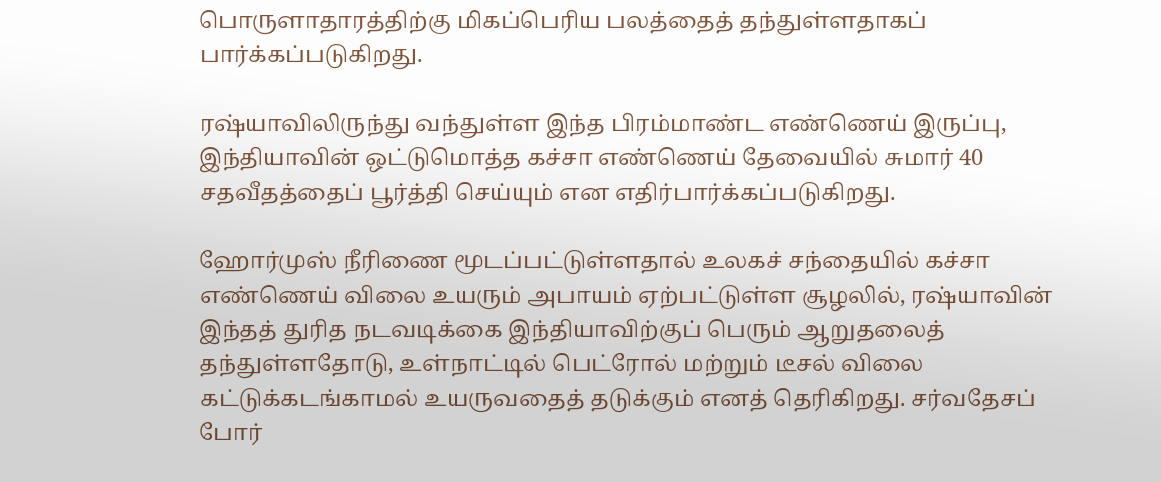பொருளாதாரத்திற்கு மிகப்பெரிய பலத்தைத் தந்துள்ளதாகப் பார்க்கப்படுகிறது.

ரஷ்யாவிலிருந்து வந்துள்ள இந்த பிரம்மாண்ட எண்ணெய் இருப்பு, இந்தியாவின் ஒட்டுமொத்த கச்சா எண்ணெய் தேவையில் சுமார் 40 சதவீதத்தைப் பூர்த்தி செய்யும் என எதிர்பார்க்கப்படுகிறது.

ஹோர்முஸ் நீரிணை மூடப்பட்டுள்ளதால் உலகச் சந்தையில் கச்சா எண்ணெய் விலை உயரும் அபாயம் ஏற்பட்டுள்ள சூழலில், ரஷ்யாவின் இந்தத் துரித நடவடிக்கை இந்தியாவிற்குப் பெரும் ஆறுதலைத் தந்துள்ளதோடு, உள்நாட்டில் பெட்ரோல் மற்றும் டீசல் விலை கட்டுக்கடங்காமல் உயருவதைத் தடுக்கும் எனத் தெரிகிறது. சர்வதேசப் போர்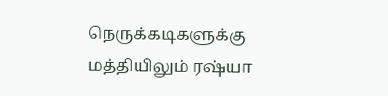நெருக்கடிகளுக்கு மத்தியிலும் ரஷ்யா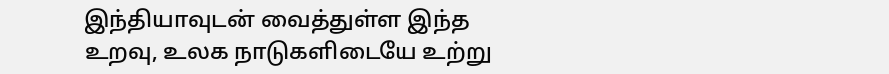இந்தியாவுடன் வைத்துள்ள இந்த உறவு, உலக நாடுகளிடையே உற்று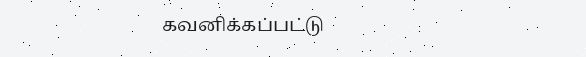கவனிக்கப்பட்டு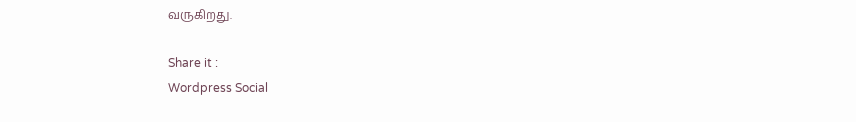வருகிறது.

Share it :
Wordpress Social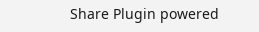Share Plugin powered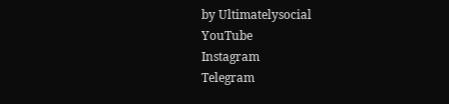by Ultimatelysocial
YouTube
Instagram
Telegram